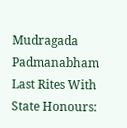Mudragada Padmanabham Last Rites With State Honours: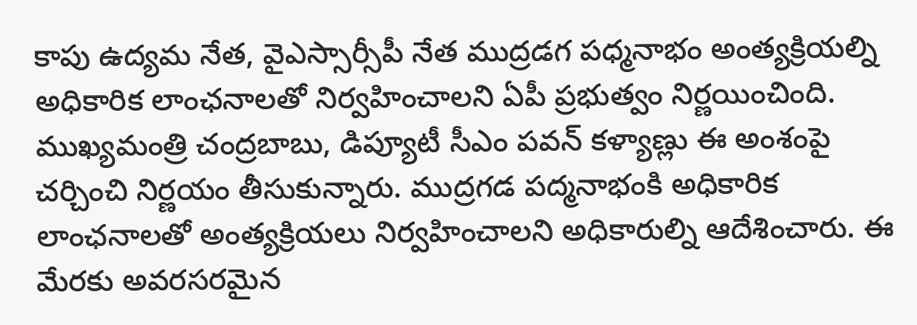కాపు ఉద్యమ నేత, వైఎస్సార్సీపీ నేత ముద్రడగ పధ్మనాభం అంత్యక్రియల్ని అధికారిక లాంఛనాలతో నిర్వహించాలని ఏపీ ప్రభుత్వం నిర్ణయించింది. ముఖ్యమంత్రి చంద్రబాబు, డిప్యూటీ సీఎం పవన్ కళ్యాణ్లు ఈ అంశంపై చర్చించి నిర్ణయం తీసుకున్నారు. ముద్రగడ పద్మనాభంకి అధికారిక లాంఛనాలతో అంత్యక్రియలు నిర్వహించాలని అధికారుల్ని ఆదేశించారు. ఈ మేరకు అవరసరమైన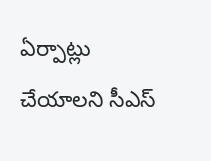ఏర్పాట్లు చేయాలని సీఎస్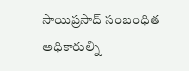సాయిప్రసాద్ సంబంధిత అధికారుల్ని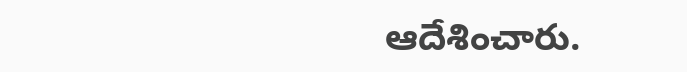ఆదేశించారు.